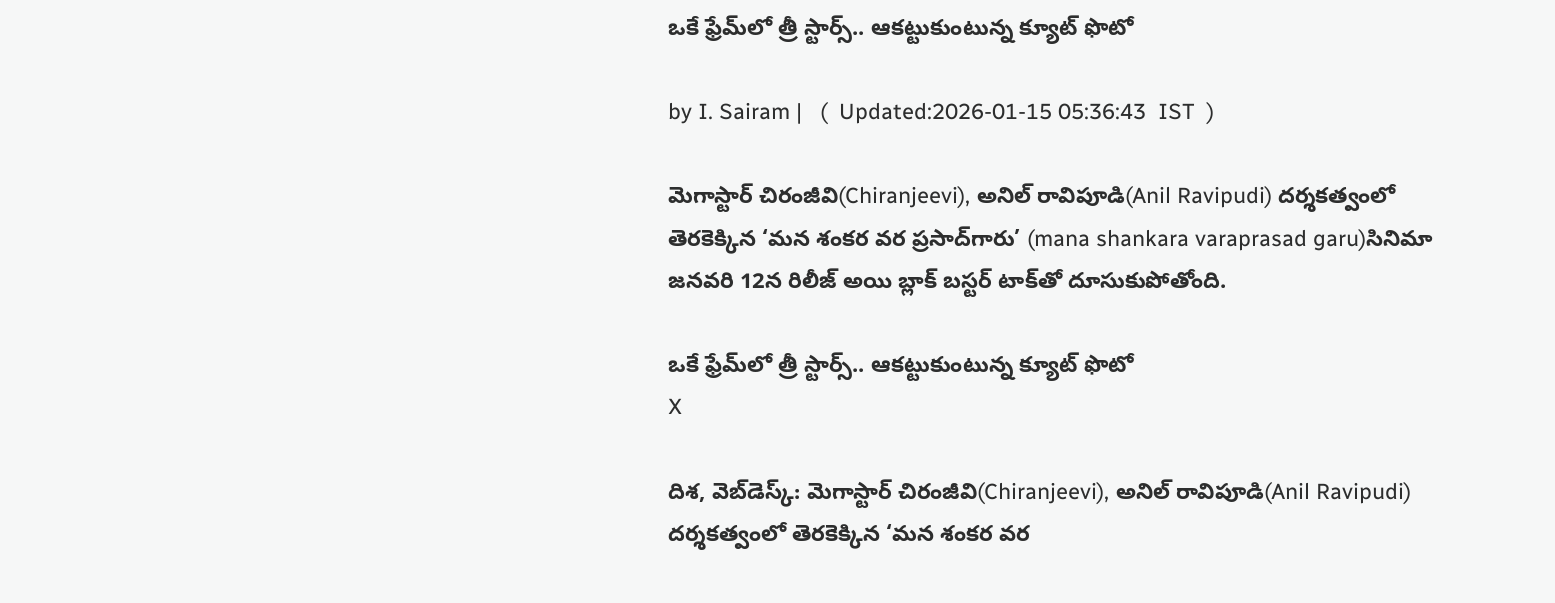ఒకే ఫ్రేమ్‌లో త్రీ స్టార్స్.. ఆకట్టుకుంటున్న క్యూట్ ఫొటో

by I. Sairam |   (  Updated:2026-01-15 05:36:43  IST  )

మెగాస్టార్ చిరంజీవి(Chiranjeevi), అనిల్ రావిపూడి(Anil Ravipudi) దర్శకత్వంలో తెరకెక్కిన ‘మన శంకర వర ప్రసాద్‌గారు’ (mana shankara varaprasad garu)సినిమా జనవరి 12న రిలీజ్ అయి బ్లాక్ బస్టర్ టాక్‌తో దూసుకుపోతోంది.

ఒకే ఫ్రేమ్‌లో త్రీ స్టార్స్.. ఆకట్టుకుంటున్న క్యూట్ ఫొటో
X

దిశ, వెబ్‌డెస్క్: మెగాస్టార్ చిరంజీవి(Chiranjeevi), అనిల్ రావిపూడి(Anil Ravipudi) దర్శకత్వంలో తెరకెక్కిన ‘మన శంకర వర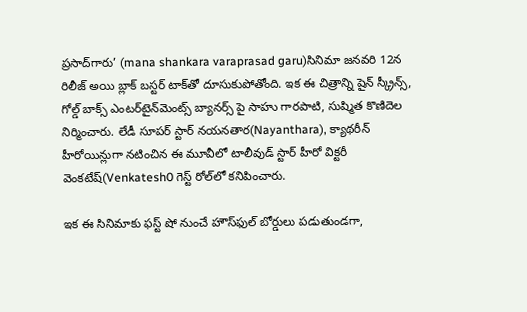ప్రసాద్‌గారు’ (mana shankara varaprasad garu)సినిమా జనవరి 12న రిలీజ్ అయి బ్లాక్ బస్టర్ టాక్‌తో దూసుకుపోతోంది. ఇక ఈ చిత్రాన్ని షైన్ స్క్రీన్స్, గోల్డ్ బాక్స్ ఎంటర్‌టైన్‌మెంట్స్ బ్యానర్స్ పై సాహు గారపాటి, సుష్మిత కొణిదెల నిర్మించారు. లేడీ సూపర్ స్టార్ నయనతార(Nayanthara), క్యాథరీన్ హీరోయిన్లుగా నటించిన ఈ మూవీలో టాలీవుడ్ స్టార్ హీరో విక్టరీ వెంకటేష్(Venkatesh0 గెస్ట్ రోల్‌లో కనిపించారు.

ఇక ఈ సినిమాకు ఫస్ట్ షో నుంచే హౌస్‌ఫుల్ బోర్డులు పడుతుండగా,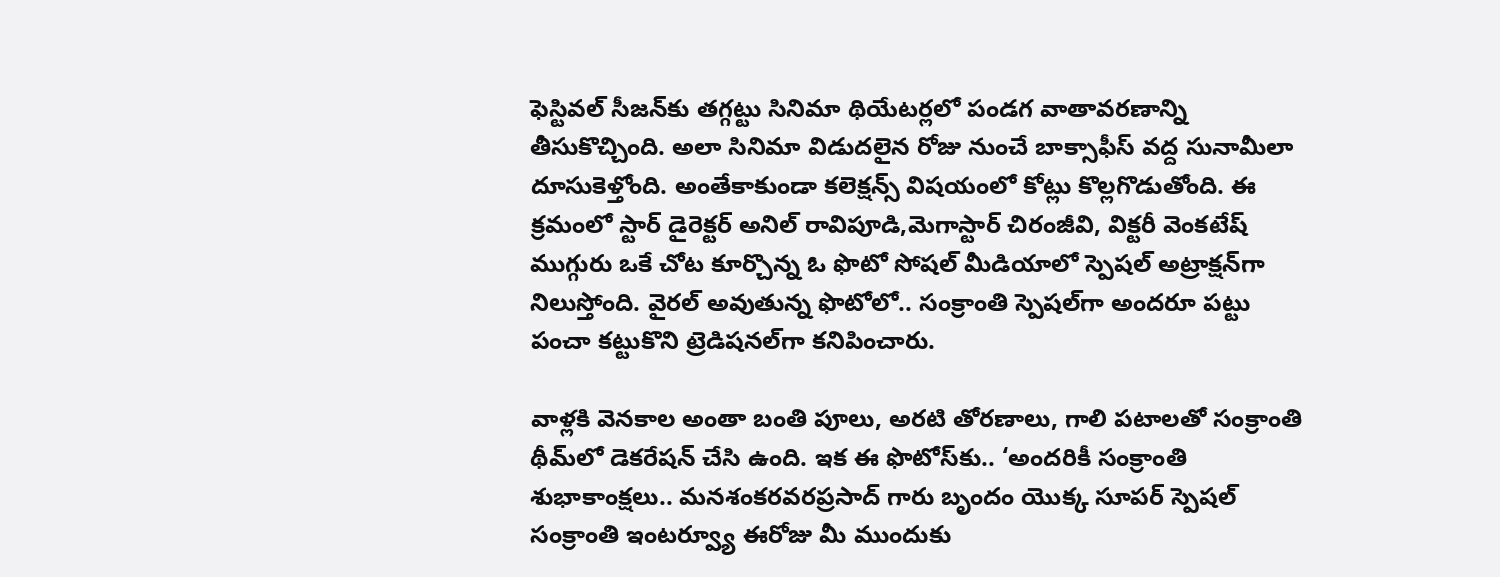ఫెస్టివల్ సీజన్‌కు తగ్గట్టు సినిమా థియేటర్లలో పండగ వాతావరణాన్ని తీసుకొచ్చింది. అలా సినిమా విడుదలైన రోజు నుంచే బాక్సాఫీస్ వద్ద సునామీలా దూసుకెళ్తోంది. అంతేకాకుండా కలెక్షన్స్ విషయంలో కోట్లు కొల్లగొడుతోంది. ఈ క్రమంలో స్టార్ డైరెక్టర్ అనిల్ రావిపూడి,మెగాస్టార్ చిరంజీవి, విక్టరీ వెంకటేష్ ముగ్గురు ఒకే చోట కూర్చొన్న ఓ ఫొటో సోషల్ మీడియాలో స్పెషల్ అట్రాక్షన్‌గా నిలుస్తోంది. వైరల్ అవుతున్న ఫొటోలో.. సంక్రాంతి స్పెషల్‌గా అందరూ పట్టు పంచా కట్టుకొని ట్రెడిషనల్‌గా కనిపించారు.

వాళ్లకి వెనకాల అంతా బంతి పూలు, అరటి తోరణాలు, గాలి పటాలతో సంక్రాంతి థీమ్‌లో డెకరేషన్ చేసి ఉంది. ఇక ఈ ఫొటోస్‌కు.. ‘అందరికీ సంక్రాంతి శుభాకాంక్షలు.. మనశంకరవరప్రసాద్ గారు బృందం యొక్క సూపర్ స్పెషల్ సంక్రాంతి ఇంటర్వ్యూ ఈరోజు మీ ముందుకు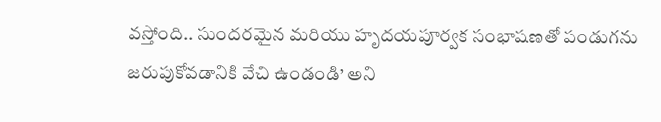వస్తోంది.. సుందరమైన మరియు హృదయపూర్వక సంభాషణతో పండుగను జరుపుకోవడానికి వేచి ఉండండి’ అని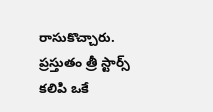రాసుకొచ్చారు. ప్రస్తుతం త్రీ స్టార్స్ కలిపి ఒకే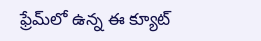ఫ్రేమ్‌లో ఉన్న ఈ క్యూట్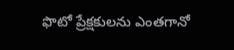ఫొటో ప్రేక్షకులను ఎంతగానో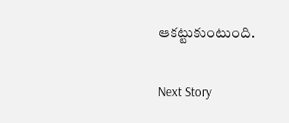ఆకట్టుకుంటుంది.

Next Story